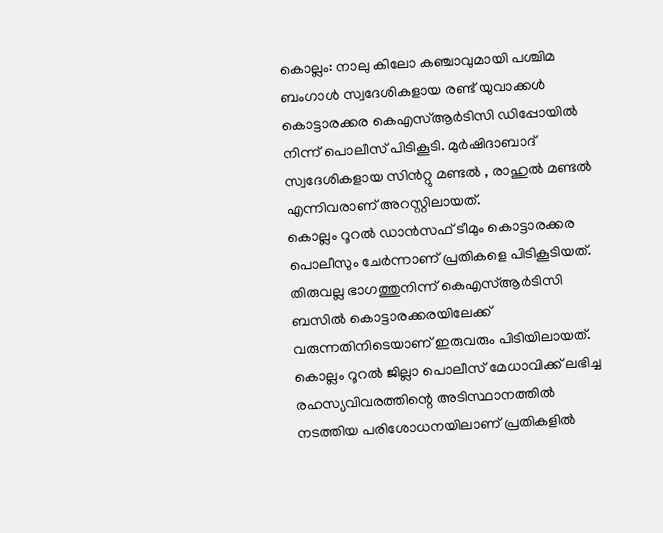കൊല്ലം: നാലു കിലോ കഞ്ചാവുമായി പശ്ചിമ ബംഗാൾ സ്വദേശികളായ രണ്ട് യുവാക്കൾ കൊട്ടാരക്കര കെഎസ്ആർടിസി ഡിപ്പോയിൽ നിന്ന് പൊലീസ് പിടികൂടി. മുർഷിദാബാദ് സ്വദേശികളായ സിൻറ്റു മണ്ടൽ , രാഹുൽ മണ്ടൽ എന്നിവരാണ് അറസ്റ്റിലായത്.
കൊല്ലം റൂറൽ ഡാൻസഫ് ടീമും കൊട്ടാരക്കര പൊലീസും ചേർന്നാണ് പ്രതികളെ പിടികൂടിയത്. തിരുവല്ല ഭാഗത്തുനിന്ന് കെഎസ്ആർടിസി ബസിൽ കൊട്ടാരക്കരയിലേക്ക് വരുന്നതിനിടെയാണ് ഇരുവരും പിടിയിലായത്.
കൊല്ലം റൂറൽ ജില്ലാ പൊലീസ് മേധാവിക്ക് ലഭിച്ച രഹസ്യവിവരത്തിന്റെ അടിസ്ഥാനത്തിൽ നടത്തിയ പരിശോധനയിലാണ് പ്രതികളിൽ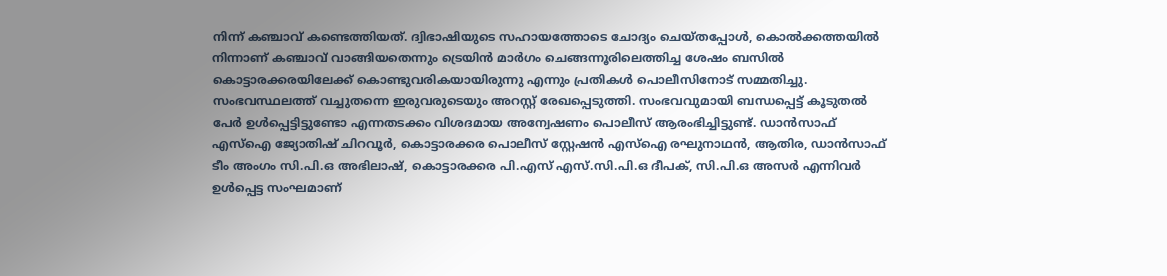നിന്ന് കഞ്ചാവ് കണ്ടെത്തിയത്. ദ്വിഭാഷിയുടെ സഹായത്തോടെ ചോദ്യം ചെയ്തപ്പോൾ, കൊൽക്കത്തയിൽ നിന്നാണ് കഞ്ചാവ് വാങ്ങിയതെന്നും ട്രെയിൻ മാർഗം ചെങ്ങന്നൂരിലെത്തിച്ച ശേഷം ബസിൽ കൊട്ടാരക്കരയിലേക്ക് കൊണ്ടുവരികയായിരുന്നു എന്നും പ്രതികൾ പൊലീസിനോട് സമ്മതിച്ചു.
സംഭവസ്ഥലത്ത് വച്ചുതന്നെ ഇരുവരുടെയും അറസ്റ്റ് രേഖപ്പെടുത്തി. സംഭവവുമായി ബന്ധപ്പെട്ട് കൂടുതൽ പേർ ഉൾപ്പെട്ടിട്ടുണ്ടോ എന്നതടക്കം വിശദമായ അന്വേഷണം പൊലീസ് ആരംഭിച്ചിട്ടുണ്ട്. ഡാൻസാഫ് എസ്ഐ ജ്യോതിഷ് ചിറവൂർ, കൊട്ടാരക്കര പൊലീസ് സ്റ്റേഷൻ എസ്ഐ രഘുനാഥൻ, ആതിര, ഡാൻസാഫ് ടീം അംഗം സി.പി.ഒ അഭിലാഷ്, കൊട്ടാരക്കര പി.എസ് എസ്.സി.പി.ഒ ദീപക്, സി.പി.ഒ അസർ എന്നിവർ ഉൾപ്പെട്ട സംഘമാണ്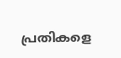പ്രതികളെ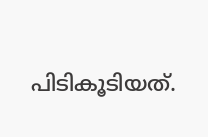പിടികൂടിയത്.